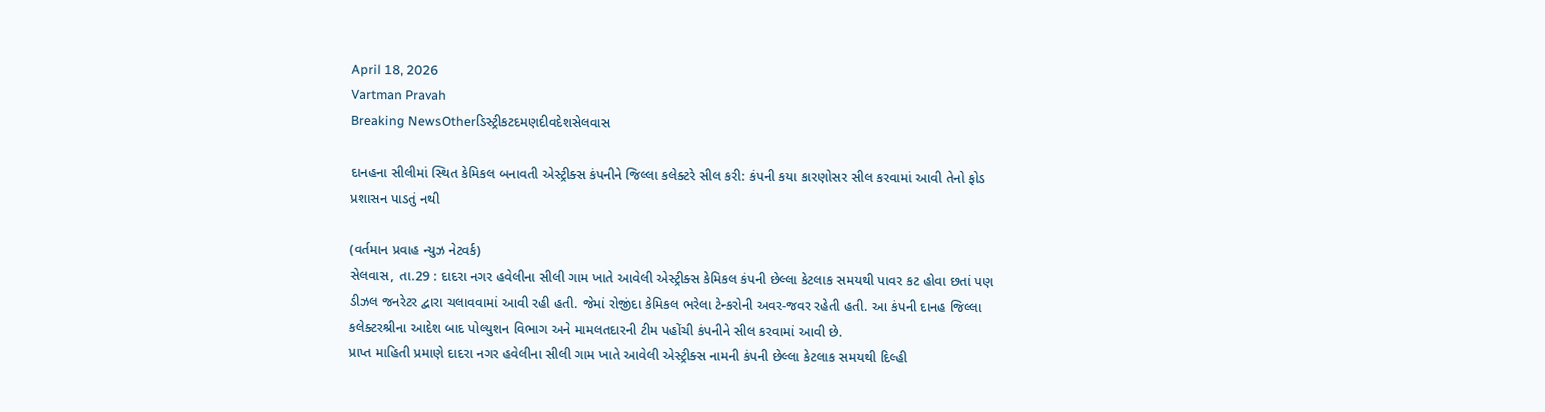April 18, 2026
Vartman Pravah
Breaking NewsOtherડિસ્ટ્રીકટદમણદીવદેશસેલવાસ

દાનહના સીલીમાં સ્‍થિત કેમિકલ બનાવતી એસ્‍ટ્રીક્‍સ કંપનીને જિલ્લા કલેક્‍ટરે સીલ કરી: કંપની કયા કારણોસર સીલ કરવામાં આવી તેનો ફોડ પ્રશાસન પાડતું નથી

(વર્તમાન પ્રવાહ ન્‍યુઝ નેટવર્ક)
સેલવાસ, તા.29 : દાદરા નગર હવેલીના સીલી ગામ ખાતે આવેલી એસ્‍ટ્રીક્‍સ કેમિકલ કંપની છેલ્લા કેટલાક સમયથી પાવર કટ હોવા છતાં પણ ડીઝલ જનરેટર દ્વારા ચલાવવામાં આવી રહી હતી. જેમાં રોજીંદા કેમિકલ ભરેલા ટેન્‍કરોની અવર-જવર રહેતી હતી. આ કંપની દાનહ જિલ્લા કલેક્‍ટરશ્રીના આદેશ બાદ પોલ્‍યુશન વિભાગ અને મામલતદારની ટીમ પહોંચી કંપનીને સીલ કરવામાં આવી છે.
પ્રાપ્ત માહિતી પ્રમાણે દાદરા નગર હવેલીના સીલી ગામ ખાતે આવેલી એસ્‍ટ્રીક્‍સ નામની કંપની છેલ્લા કેટલાક સમયથી દિલ્‍હી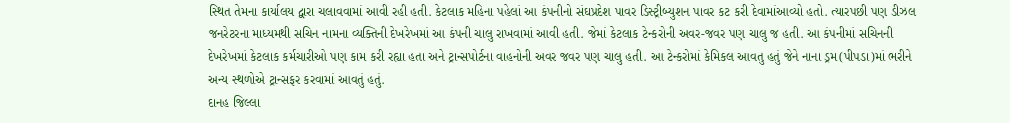સ્‍થિત તેમના કાર્યાલય દ્વારા ચલાવવામાં આવી રહી હતી. કેટલાક મહિના પહેલાં આ કંપનીનો સંઘપ્રદેશ પાવર ડિસ્‍ટ્રીબ્‍યુશન પાવર કટ કરી દેવામાંઆવ્‍યો હતો. ત્‍યારપછી પણ ડીઝલ જનરેટરના માધ્‍યમથી સચિન નામના વ્‍યક્‍તિની દેખરેખમાં આ કંપની ચાલુ રાખવામાં આવી હતી. જેમાં કેટલાક ટેન્‍કરોની અવર-જવર પણ ચાલુ જ હતી. આ કંપનીમાં સચિનની દેખરેખમાં કેટલાક કર્મચારીઓ પણ કામ કરી રહ્યા હતા અને ટ્રાન્‍સપોર્ટના વાહનોની અવર જવર પણ ચાલુ હતી. આ ટેન્‍કરોમાં કેમિકલ આવતુ હતું જેને નાના ડ્રમ(પીપડા)માં ભરીને અન્‍ય સ્‍થળોએ ટ્રાન્‍સફર કરવામાં આવતું હતું.
દાનહ જિલ્લા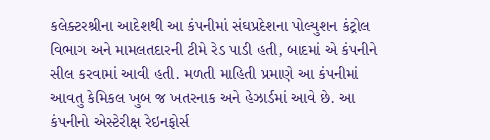કલેક્‍ટરશ્રીના આદેશથી આ કંપનીમાં સંઘપ્રદેશના પોલ્‍યુશન કંટ્રોલ વિભાગ અને મામલતદારની ટીમે રેડ પાડી હતી, બાદમાં એ કંપનીને સીલ કરવામાં આવી હતી. મળતી માહિતી પ્રમાણે આ કંપનીમાં આવતુ કેમિકલ ખુબ જ ખતરનાક અને હેઝાર્ડમાં આવે છે. આ કંપનીનો એસ્‍ટેરીક્ષ રેઇનફોર્સ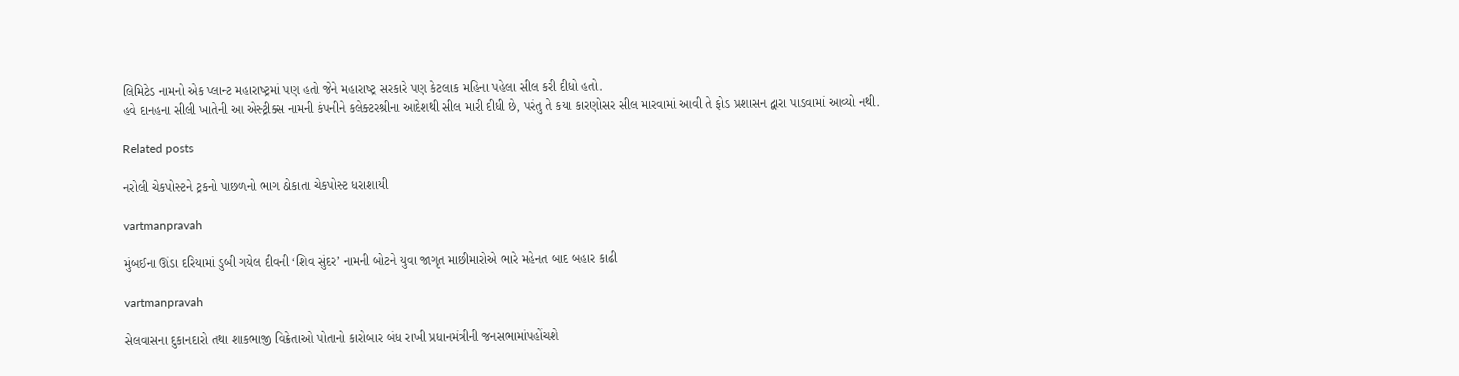લિમિટેડ નામનો એક પ્‍લાન્‍ટ મહારાષ્‍ટ્રમાં પણ હતો જેને મહારાષ્‍ટ્ર સરકારે પણ કેટલાક મહિના પહેલા સીલ કરી દીધો હતો.
હવે દાનહના સીલી ખાતેની આ એસ્‍ટ્રીક્‍સ નામની કંપનીને કલેક્‍ટરશ્રીના આદેશથી સીલ મારી દીધી છે, પરંતુ તે કયા કારણોસર સીલ મારવામાં આવી તે ફોડ પ્રશાસન દ્વારા પાડવામાં આવ્‍યો નથી.

Related posts

નરોલી ચેકપોસ્‍ટને ટ્રકનો પાછળનો ભાગ ઠોકાતા ચેકપોસ્‍ટ ધરાશાયી

vartmanpravah

મુંબઈના ઊંડા દરિયામાં ડુબી ગયેલ દીવની ‘શિવ સુંદર’ નામની બોટને યુવા જાગૃત માછીમારોએ ભારે મહેનત બાદ બહાર કાઢી

vartmanpravah

સેલવાસના દુકાનદારો તથા શાકભાજી વિક્રેતાઓ પોતાનો કારોબાર બંધ રાખી પ્રધાનમંત્રીની જનસભામાંપહોંચશે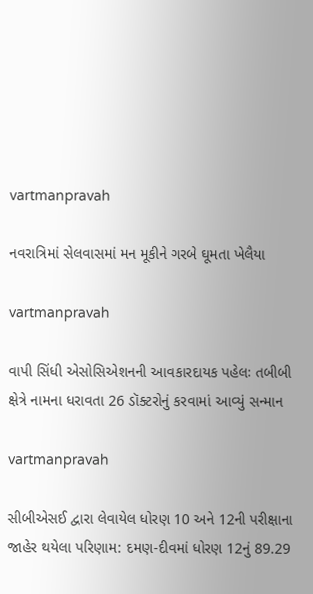vartmanpravah

નવરાત્રિમાં સેલવાસમાં મન મૂકીને ગરબે ઘૂમતા ખેલૈયા

vartmanpravah

વાપી સિંધી એસોસિએશનની આવકારદાયક પહેલઃ તબીબી ક્ષેત્રે નામના ધરાવતા 26 ડૉક્‍ટરોનું કરવામાં આવ્‍યું સન્‍માન

vartmanpravah

સીબીએસઈ દ્વારા લેવાયેલ ધોરણ 10 અને 12ની પરીક્ષાના જાહેર થયેલા પરિણામ: દમણ-દીવમાં ધોરણ 12નું 89.29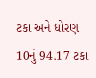ટકા અને ધોરણ 10નું 94.17 ટકા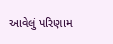આવેલું પરિણામ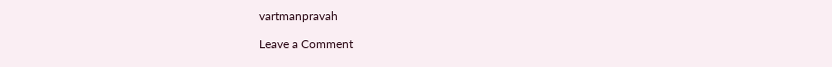vartmanpravah

Leave a Comment